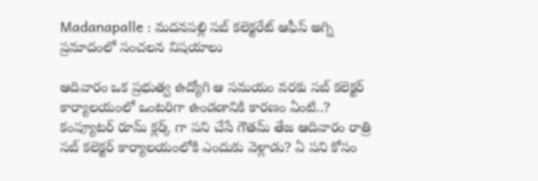Madanapalle : మదనపల్లి సబ్ కలెక్టరేట్‌ ఆఫీస్ అగ్ని ప్రమాదంలో సంచలన విషయాలు

ఆదివారం ఒక ప్రభుత్వ ఉద్యోగి ఆ సమయం వరకు సబ్ కలెక్టర్ కార్యాలయంలో ఒంటరిగా ఉండడానికి కారణం ఏంటి..? కంప్యూటర్ రూమ్ క్లర్క్ గా పని చేసే గౌతమ్ తేజ ఆదివారం రాత్రి సబ్ కలెక్టర్ కార్యాలయంలోకి ఎందుకు వెళ్లాడు? ఏ పని కోసం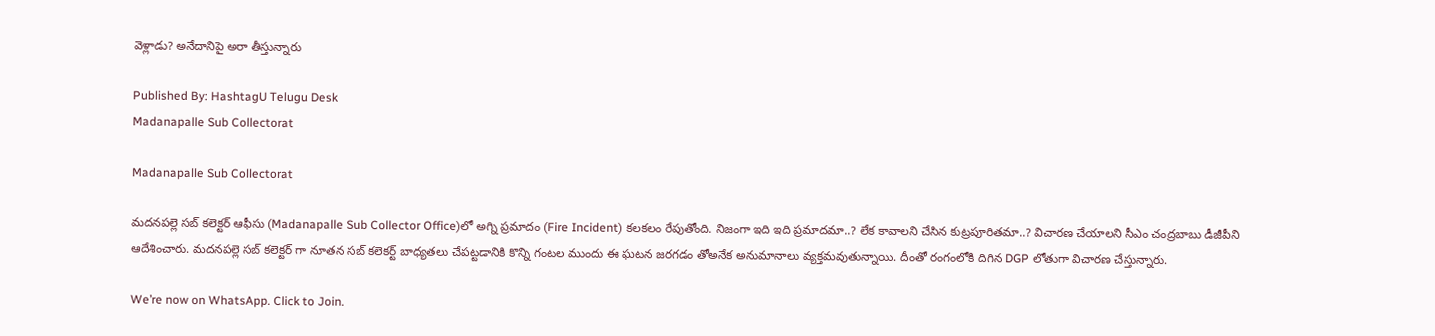వెళ్లాడు? అనేదానిపై అరా తీస్తున్నారు

Published By: HashtagU Telugu Desk
Madanapalle Sub Collectorat

Madanapalle Sub Collectorat

మదనపల్లె సబ్ కలెక్టర్ ఆఫీసు (Madanapalle Sub Collector Office)లో అగ్ని ప్రమాదం (Fire Incident) కలకలం రేపుతోంది. నిజంగా ఇది ఇది ప్రమాదమా..? లేక కావాలని చేసిన కుట్రపూరితమా..? విచారణ చేయాలని సీఎం చంద్రబాబు డీజీపీని ఆదేశించారు. మదనపల్లె సబ్ కలెక్టర్ గా నూతన సబ్ కలెకర్ట్ బాధ్యతలు చేపట్టడానికి కొన్ని గంటల ముందు ఈ ఘటన జరగడం తోఅనేక అనుమానాలు వ్యక్తమవుతున్నాయి. దీంతో రంగంలోకి దిగిన DGP లోతుగా విచారణ చేస్తున్నారు.

We’re now on WhatsApp. Click to Join.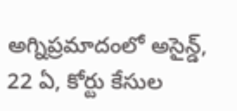అగ్నిప్రమాదంలో అసైన్డ్, 22 ఏ, కోర్టు కేసుల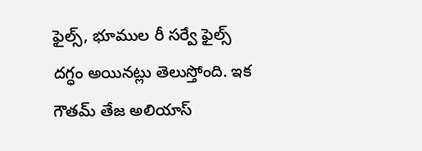ఫైల్స్, భూముల రీ సర్వే ఫైల్స్ దగ్ధం అయినట్లు తెలుస్తోంది. ఇక గౌతమ్ తేజ అలియాస్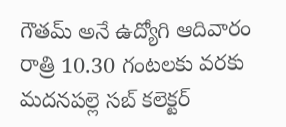గౌతమ్ అనే ఉద్యోగి ఆదివారం రాత్రి 10.30 గంటలకు వరకు మదనపల్లె సబ్ కలెక్టర్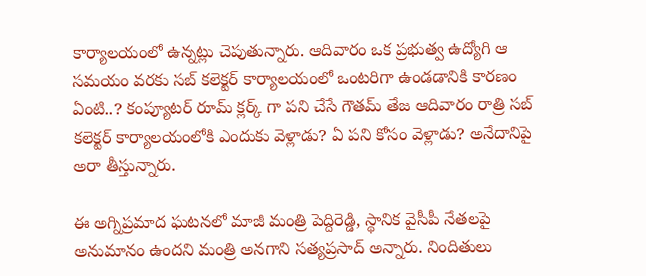కార్యాలయంలో ఉన్నట్లు చెపుతున్నారు. ఆదివారం ఒక ప్రభుత్వ ఉద్యోగి ఆ సమయం వరకు సబ్ కలెక్టర్ కార్యాలయంలో ఒంటరిగా ఉండడానికి కారణం ఏంటి..? కంప్యూటర్ రూమ్ క్లర్క్ గా పని చేసే గౌతమ్ తేజ ఆదివారం రాత్రి సబ్ కలెక్టర్ కార్యాలయంలోకి ఎందుకు వెళ్లాడు? ఏ పని కోసం వెళ్లాడు? అనేదానిపై అరా తీస్తున్నారు.

ఈ అగ్నిప్రమాద ఘటనలో మాజీ మంత్రి పెద్దిరెడ్డి, స్థానిక వైసీపీ నేతలపై అనుమానం ఉందని మంత్రి అనగాని సత్యప్రసాద్ అన్నారు. నిందితులు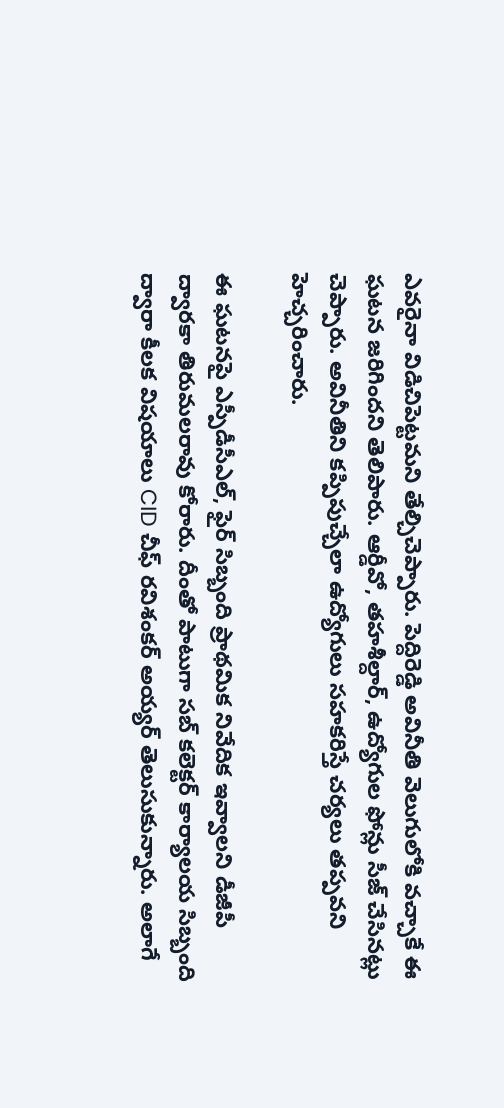ఎవరైనా విడిచిపెట్టమని తేల్చిచెప్పారు. పెద్దిరెడ్డి అవినీతి వెలుగులోకి వచ్చాకే ఈ ఘటన జరిగిందని తెలిపారు. ఆర్డీవో, తహశీల్దార్, ఉద్యోగుల ఫోన్లు సీజ్ చేసినట్లు చెప్పారు. అవినీతిని కప్పిపుచ్చేలా ఉద్యోగులు సహకరిస్తే చర్యలు తప్పవని హెచ్చరించారు.

ఈ ఘటనపై ఎస్పీడీసీఎల్, ఫైర్ సిబ్బంది ప్రాథమిక నివేదిక ఇవ్వాలని డీజీపీ ద్వారకా తిరుమలరావు కోరారు. దీంతో పాటుగా సబ్ కలెక్టర్ కార్యాలయ సిబ్బంది ద్వారా కీలక విషయాలు CID చీఫ్ రవిశంకర్ అయ్యర్ తెలుసుకున్నారు. అలాగే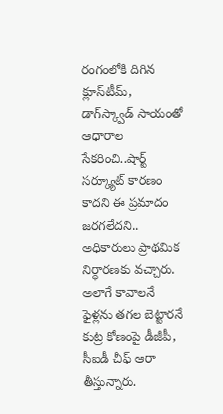రంగంలోకి దిగిన క్లూస్‌టీమ్‌, డాగ్‌స్క్వాడ్ సాయంతో ఆధారాల సేకరించి..షార్ట్‌ సర్క్యూట్ కారణం కాదని ఈ ప్రమాదం జరగలేదని.. అధికారులు ప్రాథమిక నిర్ధారణకు వచ్చారు. అలాగే కావాలనే ఫైళ్లను తగల బెట్టారనే కుట్ర కోణంపై డీజీపీ, సీఐడీ చీఫ్‌ ఆరా తీస్తున్నారు.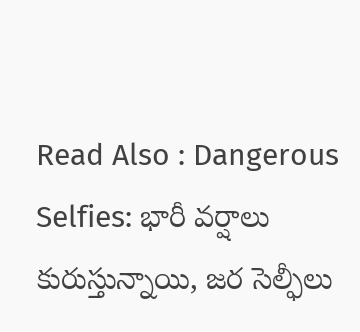Read Also : Dangerous Selfies: భారీ వర్షాలు కురుస్తున్నాయి, జర సెల్ఫీలు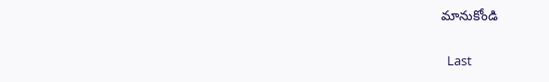మానుకోండి

  Last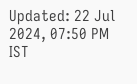Updated: 22 Jul 2024, 07:50 PM IST